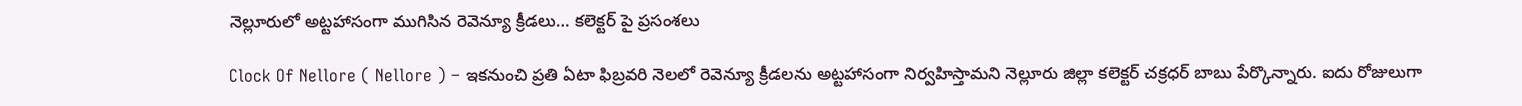నెల్లూరులో అట్టహాసంగా ముగిసిన రెవెన్యూ క్రీడలు… కలెక్టర్ పై ప్రసంశలు

Clock Of Nellore ( Nellore ) – ఇకనుంచి ప్రతి ఏటా ఫిబ్రవరి నెలలో రెవెన్యూ క్రీడలను అట్టహాసంగా నిర్వహిస్తామని నెల్లూరు జిల్లా కలెక్టర్ చక్రధర్ బాబు పేర్కొన్నారు. ఐదు రోజులుగా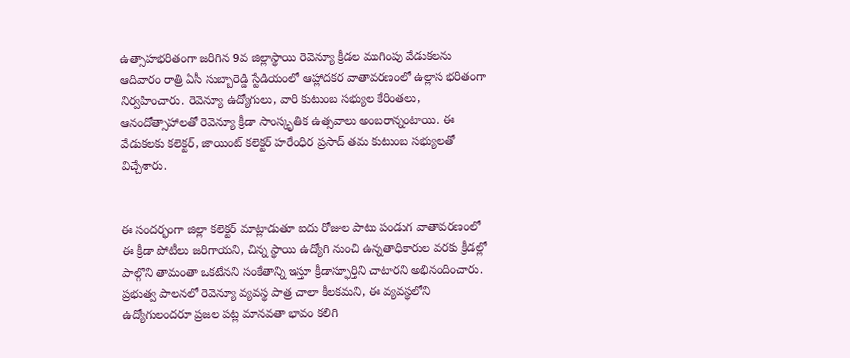ఉత్సాహభరితంగా జరిగిన 9వ జిల్లాస్థాయి రెవెన్యూ క్రీడల ముగింపు వేడుకలను ఆదివారం రాత్రి ఏసీ సుబ్బారెడ్డి స్టేడియంలో ఆహ్లాదకర వాతావరణంలో ఉల్లాస భరితంగా నిర్వహించారు. రెవెన్యూ ఉద్యోగులు, వారి కుటుంబ సభ్యుల కేరింతలు, ఆనందోత్సాహాలతో రెవెన్యూ క్రీడా సాంస్కృతిక ఉత్సవాలు అంబరాన్నంటాయి. ఈ వేడుకలకు కలెక్టర్, జాయింట్ కలెక్టర్ హరేంధిర ప్రసాద్ తమ కుటుంబ సభ్యులతో విచ్చేశారు.


ఈ సందర్భంగా జిల్లా కలెక్టర్ మాట్లాడుతూ ఐదు రోజుల పాటు పండుగ వాతావరణంలో ఈ క్రీడా పోటీలు జరిగాయని, చిన్న స్థాయి ఉద్యోగి నుంచి ఉన్నతాధికారుల వరకు క్రీడల్లో పాల్గొని తామంతా ఒకటేనని సంకేతాన్ని ఇస్తూ క్రీడాస్ఫూర్తిని చాటారని అభినందించారు. ప్రభుత్వ పాలనలో రెవెన్యూ వ్యవస్థ పాత్ర చాలా కీలకమని, ఈ వ్యవస్థలోని ఉద్యోగులందరూ ప్రజల పట్ల మానవతా భావం కలిగి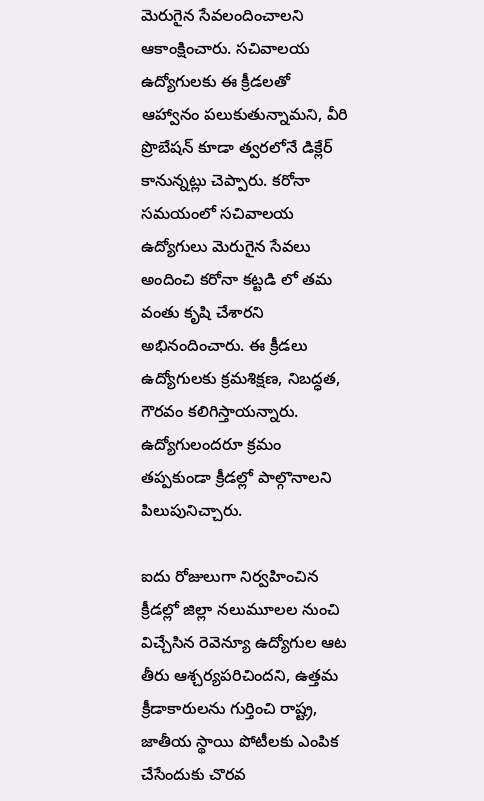మెరుగైన సేవలందించాలని ఆకాంక్షించారు. సచివాలయ ఉద్యోగులకు ఈ క్రీడలతో ఆహ్వానం పలుకుతున్నామని, వీరి ప్రొబేషన్ కూడా త్వరలోనే డిక్లేర్ కానున్నట్లు చెప్పారు. కరోనా సమయంలో సచివాలయ ఉద్యోగులు మెరుగైన సేవలు అందించి కరోనా కట్టడి లో తమ వంతు కృషి చేశారని అభినందించారు. ఈ క్రీడలు ఉద్యోగులకు క్రమశిక్షణ, నిబద్ధత, గౌరవం కలిగిస్తాయన్నారు. ఉద్యోగులందరూ క్రమం తప్పకుండా క్రీడల్లో పాల్గొనాలని పిలుపునిచ్చారు.

ఐదు రోజులుగా నిర్వహించిన క్రీడల్లో జిల్లా నలుమూలల నుంచి విచ్చేసిన రెవెన్యూ ఉద్యోగుల ఆట తీరు ఆశ్చర్యపరిచిందని, ఉత్తమ క్రీడాకారులను గుర్తించి రాష్ట్ర, జాతీయ స్థాయి పోటీలకు ఎంపిక చేసేందుకు చొరవ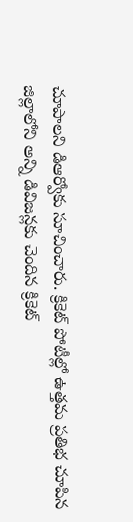చూపాలని డిఆర్వోకు సూచించారు. క్రికెట్ పోటీల్లో ఉత్తమ ప్రతిభ చూపిన జిల్లాలోని అన్ని డివిజన్లకు చెందిన క్రికెట్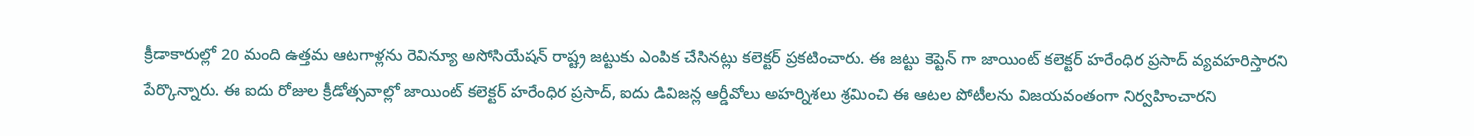క్రీడాకారుల్లో 20 మంది ఉత్తమ ఆటగాళ్లను రెవిన్యూ అసోసియేషన్ రాష్ట్ర జట్టుకు ఎంపిక చేసినట్లు కలెక్టర్ ప్రకటించారు. ఈ జట్టు కెప్టెన్ గా జాయింట్ కలెక్టర్ హరేంధిర ప్రసాద్ వ్యవహరిస్తారని పేర్కొన్నారు. ఈ ఐదు రోజుల క్రీడోత్సవాల్లో జాయింట్ కలెక్టర్ హరేంధిర ప్రసాద్, ఐదు డివిజన్ల ఆర్డీవోలు అహర్నిశలు శ్రమించి ఈ ఆటల పోటీలను విజయవంతంగా నిర్వహించారని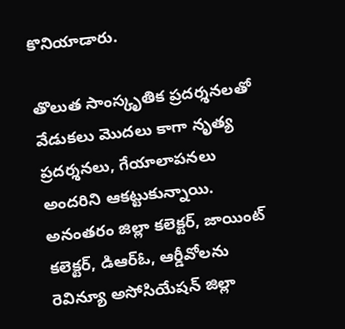కొనియాడారు.

తొలుత సాంస్కృతిక ప్రదర్శనలతో వేడుకలు మొదలు కాగా నృత్య ప్రదర్శనలు, గేయాలాపనలు అందరిని ఆకట్టుకున్నాయి. అనంతరం జిల్లా కలెక్టర్, జాయింట్ కలెక్టర్, డిఆర్ఓ, ఆర్డీవోలను రెవిన్యూ అసోసియేషన్ జిల్లా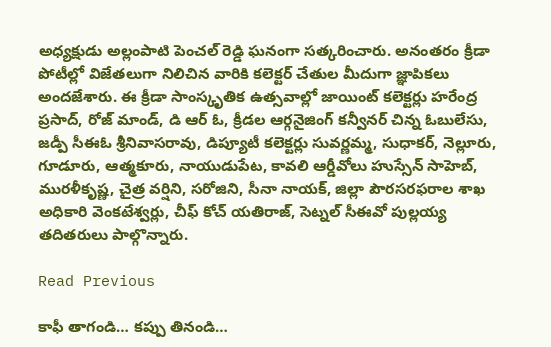అధ్యక్షుడు అల్లంపాటి పెంచల్ రెడ్డి ఘనంగా సత్కరించారు. అనంతరం క్రీడా పోటీల్లో విజేతలుగా నిలిచిన వారికి కలెక్టర్ చేతుల మీదుగా జ్ఞాపికలు అందజేశారు. ఈ క్రీడా సాంస్కృతిక ఉత్సవాల్లో జాయింట్ కలెక్టర్లు హరేంద్ర ప్రసాద్, రోజ్ మాండ్, డి ఆర్ ఓ, క్రీడల ఆర్గనైజింగ్ కన్వీనర్ చిన్న ఓబులేసు, జడ్పీ సీఈఓ శ్రీనివాసరావు, డిప్యూటీ కలెక్టర్లు సువర్ణమ్మ, సుధాకర్, నెల్లూరు, గూడూరు, ఆత్మకూరు, నాయుడుపేట, కావలి ఆర్డీవోలు హుస్సేన్ సాహెబ్, మురళీకృష్ణ, చైత్ర వర్షిని, సరోజిని, సీనా నాయక్, జిల్లా పౌరసరఫరాల శాఖ అధికారి వెంకటేశ్వర్లు, చీఫ్ కోచ్ యతిరాజ్, సెట్నల్ సీఈవో పుల్లయ్య తదితరులు పాల్గొన్నారు.

Read Previous

కాఫీ తాగండి… కప్పు తినండి…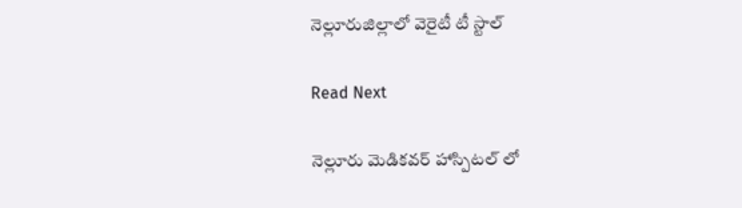నెల్లూరుజిల్లాలో వెరైటీ టీ స్టాల్

Read Next

నెల్లూరు మెడికవర్ హాస్పిటల్ లో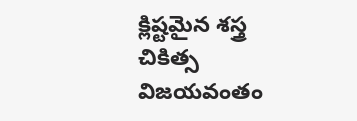క్లిష్టమైన శస్త్ర చికిత్స విజయవంతం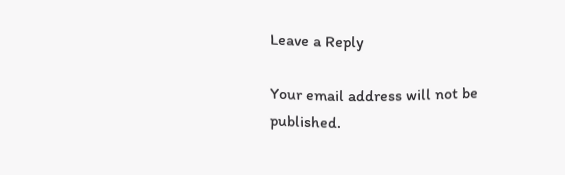Leave a Reply

Your email address will not be published.